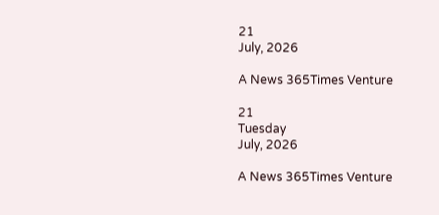21
July, 2026

A News 365Times Venture

21
Tuesday
July, 2026

A News 365Times Venture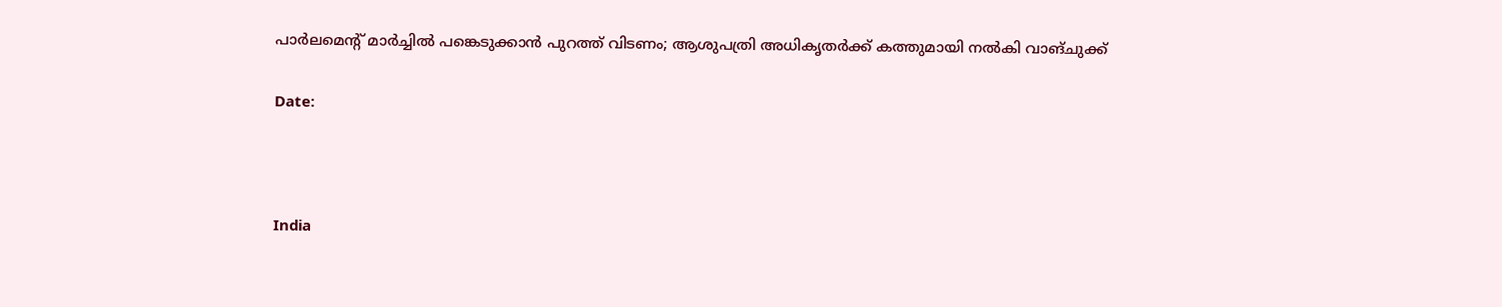പാര്‍ലമെന്റ് മാര്‍ച്ചില്‍ പങ്കെടുക്കാന്‍ പുറത്ത് വിടണം; ആശുപത്രി അധികൃതര്‍ക്ക് കത്തുമായി നല്‍കി വാങ്ചുക്ക്

Date:



India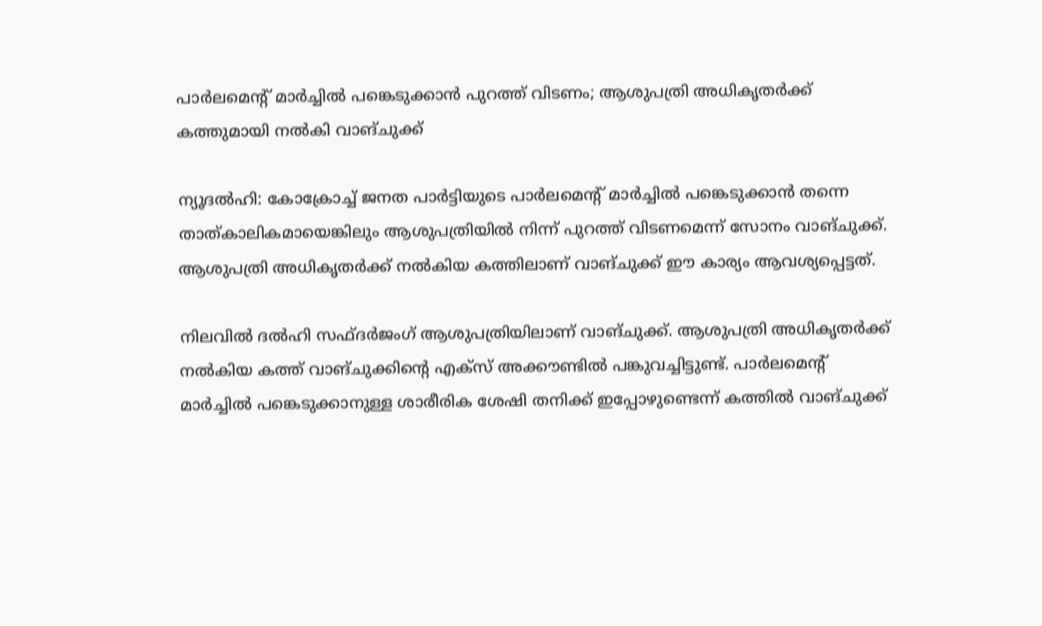പാര്‍ലമെന്റ് മാര്‍ച്ചില്‍ പങ്കെടുക്കാന്‍ പുറത്ത് വിടണം; ആശുപത്രി അധികൃതര്‍ക്ക് കത്തുമായി നല്‍കി വാങ്ചുക്ക്

ന്യൂദല്‍ഹി: കോക്രോച്ച് ജനത പാര്‍ട്ടിയുടെ പാര്‍ലമെന്റ് മാര്‍ച്ചില്‍ പങ്കെടുക്കാന്‍ തന്നെ താത്കാലികമായെങ്കിലും ആശുപത്രിയില്‍ നിന്ന് പുറത്ത് വിടണമെന്ന് സോനം വാങ്ചുക്ക്. ആശുപത്രി അധികൃതര്‍ക്ക് നല്‍കിയ കത്തിലാണ് വാങ്ചുക്ക് ഈ കാര്യം ആവശ്യപ്പെട്ടത്.

നിലവില്‍ ദല്‍ഹി സഫ്ദര്‍ജംഗ് ആശുപത്രിയിലാണ് വാങ്ചുക്ക്. ആശുപത്രി അധികൃതര്‍ക്ക് നല്‍കിയ കത്ത് വാങ്ചുക്കിന്റെ എക്‌സ് അക്കൗണ്ടില്‍ പങ്കുവച്ചിട്ടുണ്ട്. പാര്‍ലമെന്റ് മാര്‍ച്ചില്‍ പങ്കെടുക്കാനുള്ള ശാരീരിക ശേഷി തനിക്ക് ഇപ്പോഴുണ്ടെന്ന് കത്തില്‍ വാങ്ചുക്ക്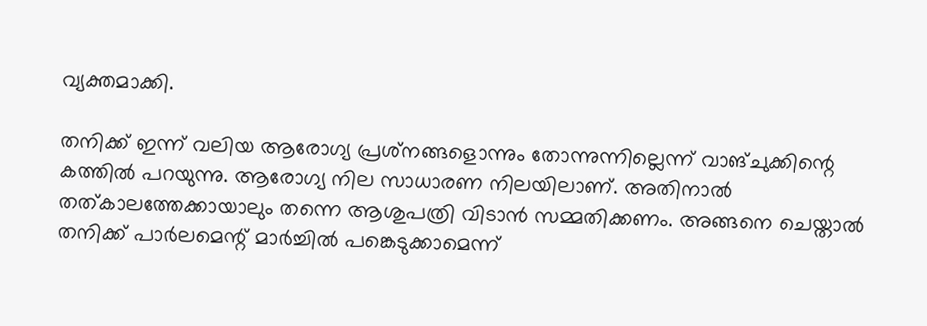വ്യക്തമാക്കി.

തനിക്ക് ഇന്ന് വലിയ ആരോഗ്യ പ്രശ്‌നങ്ങളൊന്നും തോന്നുന്നില്ലെന്ന് വാങ്ചുക്കിന്റെ കത്തില്‍ പറയുന്നു. ആരോഗ്യ നില സാധാരണ നിലയിലാണ്. അതിനാല്‍ തത്കാലത്തേക്കായാലും തന്നെ ആശുപത്രി വിടാന്‍ സമ്മതിക്കണം. അങ്ങനെ ചെയ്താല്‍ തനിക്ക് പാര്‍ലമെന്റ് മാര്‍ച്ചില്‍ പങ്കെടുക്കാമെന്ന്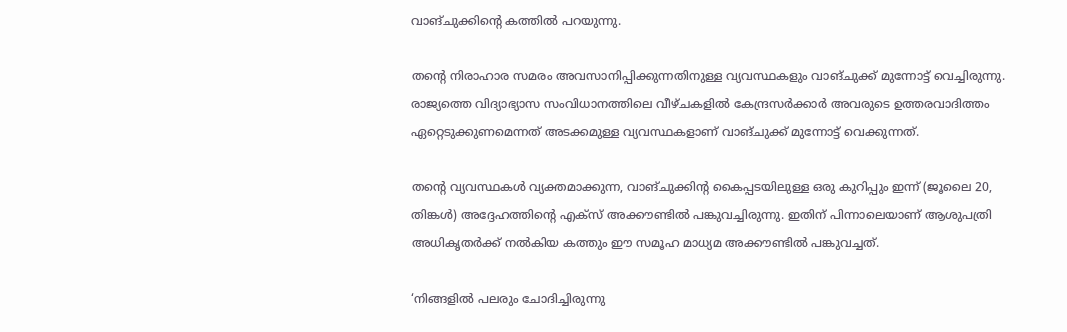വാങ്ചുക്കിന്റെ കത്തില്‍ പറയുന്നു.

തന്റെ നിരാഹാര സമരം അവസാനിപ്പിക്കുന്നതിനുള്ള വ്യവസ്ഥകളും വാങ്ചുക്ക് മുന്നോട്ട് വെച്ചിരുന്നു. രാജ്യത്തെ വിദ്യാഭ്യാസ സംവിധാനത്തിലെ വീഴ്ചകളില്‍ കേന്ദ്രസര്‍ക്കാര്‍ അവരുടെ ഉത്തരവാദിത്തം ഏറ്റെടുക്കുണമെന്നത് അടക്കമുള്ള വ്യവസ്ഥകളാണ് വാങ്ചുക്ക് മുന്നോട്ട് വെക്കുന്നത്.

തന്റെ വ്യവസ്ഥകള്‍ വ്യക്തമാക്കുന്ന, വാങ്ചുക്കിന്റ കൈപ്പടയിലുള്ള ഒരു കുറിപ്പും ഇന്ന് (ജൂലൈ 20, തിങ്കള്‍) അദ്ദേഹത്തിന്റെ എക്‌സ് അക്കൗണ്ടില്‍ പങ്കുവച്ചിരുന്നു. ഇതിന് പിന്നാലെയാണ് ആശുപത്രി അധികൃതര്‍ക്ക് നല്‍കിയ കത്തും ഈ സമൂഹ മാധ്യമ അക്കൗണ്ടില്‍ പങ്കുവച്ചത്.

‘നിങ്ങളില്‍ പലരും ചോദിച്ചിരുന്നു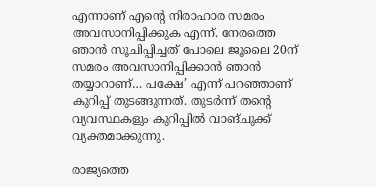എന്നാണ് എന്റെ നിരാഹാര സമരം അവസാനിപ്പിക്കുക എന്ന്. നേരത്തെ ഞാന്‍ സൂചിപ്പിച്ചത് പോലെ ജൂലൈ 20ന് സമരം അവസാനിപ്പിക്കാന്‍ ഞാന്‍ തയ്യാറാണ്… പക്ഷേ’ എന്ന് പറഞ്ഞാണ് കുറിപ്പ് തുടങ്ങുന്നത്. തുടര്‍ന്ന് തന്റെ വ്യവസ്ഥകളും കുറിപ്പില്‍ വാങ്ചുക്ക് വ്യക്തമാക്കുന്നു.

രാജ്യത്തെ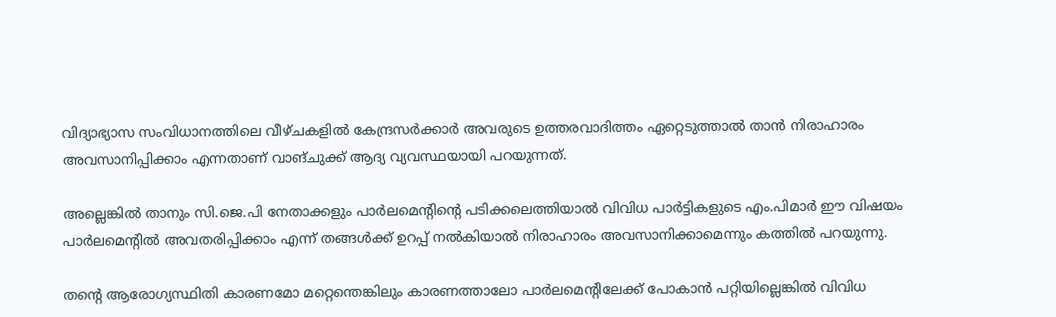വിദ്യാഭ്യാസ സംവിധാനത്തിലെ വീഴ്ചകളില്‍ കേന്ദ്രസര്‍ക്കാര്‍ അവരുടെ ഉത്തരവാദിത്തം ഏറ്റെടുത്താല്‍ താന്‍ നിരാഹാരം അവസാനിപ്പിക്കാം എന്നതാണ് വാങ്ചുക്ക് ആദ്യ വ്യവസ്ഥയായി പറയുന്നത്.

അല്ലെങ്കില്‍ താനും സി.ജെ.പി നേതാക്കളും പാര്‍ലമെന്റിന്റെ പടിക്കലെത്തിയാല്‍ വിവിധ പാര്‍ട്ടികളുടെ എം.പിമാര്‍ ഈ വിഷയം പാര്‍ലമെന്റില്‍ അവതരിപ്പിക്കാം എന്ന് തങ്ങള്‍ക്ക് ഉറപ്പ് നല്‍കിയാല്‍ നിരാഹാരം അവസാനിക്കാമെന്നും കത്തില്‍ പറയുന്നു.

തന്റെ ആരോഗ്യസ്ഥിതി കാരണമോ മറ്റെന്തെങ്കിലും കാരണത്താലോ പാര്‍ലമെന്റിലേക്ക് പോകാന്‍ പറ്റിയില്ലെങ്കില്‍ വിവിധ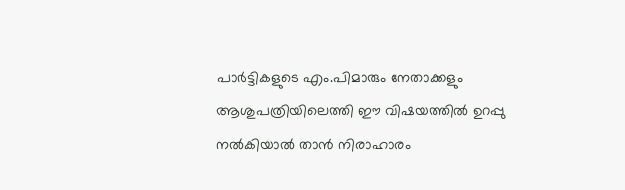പാര്‍ട്ടികളുടെ എം.പിമാരും നേതാക്കളും ആശുപത്രിയിലെത്തി ഈ വിഷയത്തില്‍ ഉറപ്പു നല്‍കിയാല്‍ താന്‍ നിരാഹാരം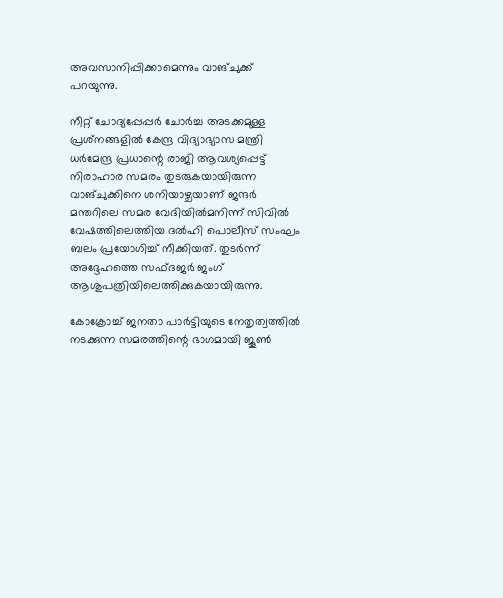അവസാനിപ്പിക്കാമെന്നും വാങ്ചുക്ക് പറയുന്നു.

നീറ്റ് ചോദ്യപ്പേപ്പര്‍ ചോര്‍ച്ച അടക്കമുള്ള പ്രശ്‌നങ്ങളില്‍ കേന്ദ്ര വിദ്യാഭ്യാസ മന്ത്രി ധര്‍മേന്ദ്ര പ്രധാന്റെ രാജി ആവശ്യപ്പെട്ട് നിരാഹാര സമരം തുടരുകയായിരുന്ന വാങ്ചുക്കിനെ ശനിയാഴ്ചയാണ് ജന്ദര്‍ മന്തറിലെ സമര വേദിയില്‍മനിന്ന് സിവില്‍ വേഷത്തിലെത്തിയ ദല്‍ഹി പൊലീസ് സംഘം ബലം പ്രയോഗിച്ച് നീക്കിയത്. തുടര്‍ന്ന് അദ്ദേഹത്തെ സഫ്ദജര്‍ ജംഗ് ആശുപത്രിയിലെത്തിക്കുകയായിരുന്നു.

കോക്രോച്ച് ജനതാ പാര്‍ട്ടിയുടെ നേതൃത്വത്തില്‍ നടക്കുന്ന സമരത്തിന്റെ ഭാഗമായി ജൂണ്‍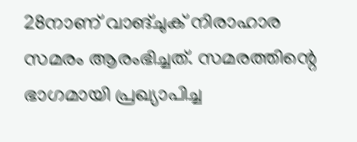28നാണ് വാങ്ചുക് നിരാഹാര സമരം ആരംഭിച്ചത്. സമരത്തിന്റെ ഭാഗമായി പ്രഖ്യാപിച്ച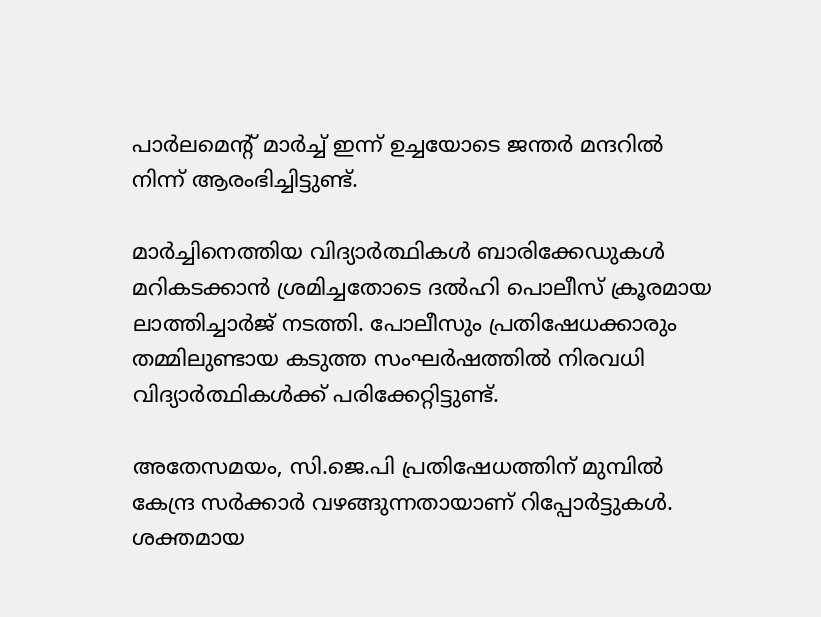പാര്‍ലമെന്റ് മാര്‍ച്ച് ഇന്ന് ഉച്ചയോടെ ജന്തര്‍ മന്ദറില്‍ നിന്ന് ആരംഭിച്ചിട്ടുണ്ട്.

മാര്‍ച്ചിനെത്തിയ വിദ്യാര്‍ത്ഥികള്‍ ബാരിക്കേഡുകള്‍ മറികടക്കാന്‍ ശ്രമിച്ചതോടെ ദല്‍ഹി പൊലീസ് ക്രൂരമായ ലാത്തിച്ചാര്‍ജ് നടത്തി. പോലീസും പ്രതിഷേധക്കാരും തമ്മിലുണ്ടായ കടുത്ത സംഘര്‍ഷത്തില്‍ നിരവധി വിദ്യാര്‍ത്ഥികള്‍ക്ക് പരിക്കേറ്റിട്ടുണ്ട്.

അതേസമയം, സി.ജെ.പി പ്രതിഷേധത്തിന് മുമ്പില്‍ കേന്ദ്ര സര്‍ക്കാര്‍ വഴങ്ങുന്നതായാണ് റിപ്പോര്‍ട്ടുകള്‍. ശക്തമായ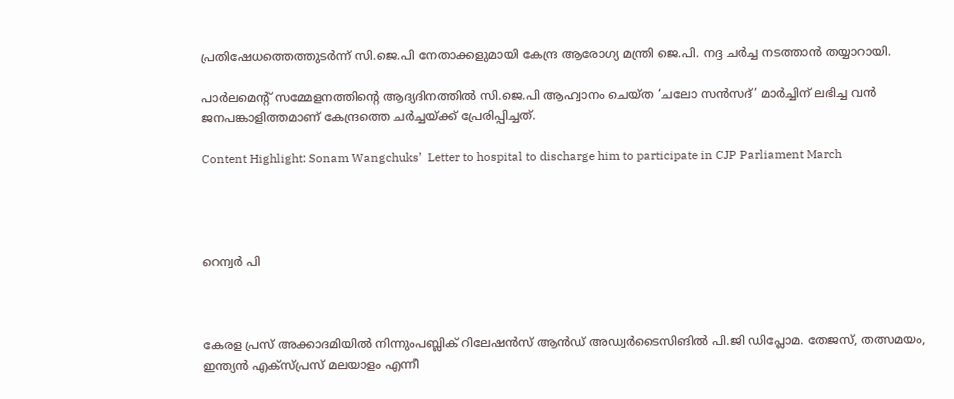പ്രതിഷേധത്തെത്തുടര്‍ന്ന് സി.ജെ.പി നേതാക്കളുമായി കേന്ദ്ര ആരോഗ്യ മന്ത്രി ജെ.പി. നദ്ദ ചര്‍ച്ച നടത്താന്‍ തയ്യാറായി.

പാര്‍ലമെന്റ് സമ്മേളനത്തിന്റെ ആദ്യദിനത്തില്‍ സി.ജെ.പി ആഹ്വാനം ചെയ്ത ‘ചലോ സന്‍സദ്’ മാര്‍ച്ചിന് ലഭിച്ച വന്‍ ജനപങ്കാളിത്തമാണ് കേന്ദ്രത്തെ ചര്‍ച്ചയ്ക്ക് പ്രേരിപ്പിച്ചത്.

Content Highlight: Sonam Wangchuks’  Letter to hospital to discharge him to participate in CJP Parliament March




റെന്വര്‍ പി



കേരള പ്രസ് അക്കാദമിയില്‍ നിന്നുംപബ്ലിക് റിലേഷന്‍സ് ആന്‍ഡ് അഡ്വര്‍ടൈസിങില്‍ പി.ജി ഡിപ്ലോമ. തേജസ്, തത്സമയം, ഇന്ത്യന്‍ എക്‌സ്പ്രസ് മലയാളം എന്നീ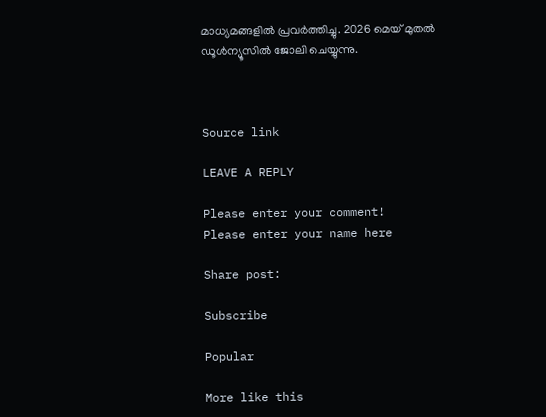മാധ്യമങ്ങളില്‍ പ്രവര്‍ത്തിച്ചു. 2026 മെയ് മുതല്‍ ഡൂള്‍ന്യൂസില്‍ ജോലി ചെയ്യുന്നു.



Source link

LEAVE A REPLY

Please enter your comment!
Please enter your name here

Share post:

Subscribe

Popular

More like this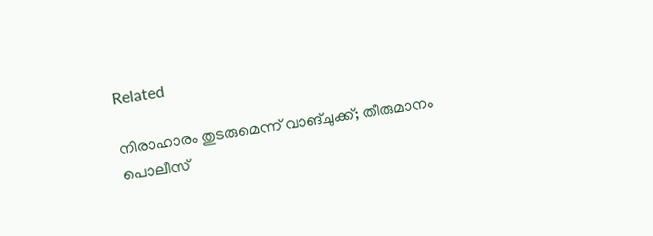Related

നിരാഹാരം തുടരുമെന്ന് വാങ്ചുക്ക്; തീരുമാനം പൊലീസ്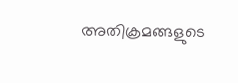അതിക്രമങ്ങളുടെ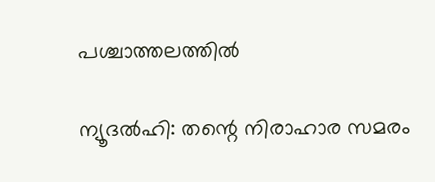പശ്ചാത്തലത്തില്‍

ന്യൂദല്‍ഹി: തന്റെ നിരാഹാര സമരം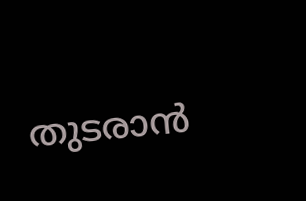തുടരാന്‍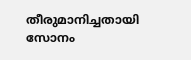തീരുമാനിച്ചതായി സോനം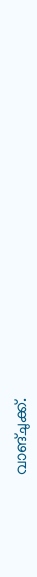വാങ്ചുക്ക്.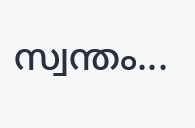സ്വന്തം...